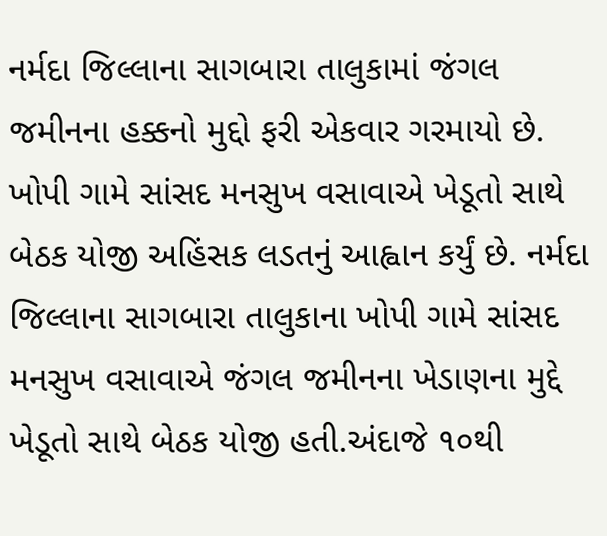નર્મદા જિલ્લાના સાગબારા તાલુકામાં જંગલ જમીનના હક્કનો મુદ્દો ફરી એકવાર ગરમાયો છે. ખોપી ગામે સાંસદ મનસુખ વસાવાએ ખેડૂતો સાથે બેઠક યોજી અહિંસક લડતનું આહ્વાન કર્યું છે. નર્મદા જિલ્લાના સાગબારા તાલુકાના ખોપી ગામે સાંસદ મનસુખ વસાવાએ જંગલ જમીનના ખેડાણના મુદ્દે ખેડૂતો સાથે બેઠક યોજી હતી.અંદાજે ૧૦થી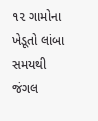૧૨ ગામોના ખેડૂતો લાંબા સમયથી જંગલ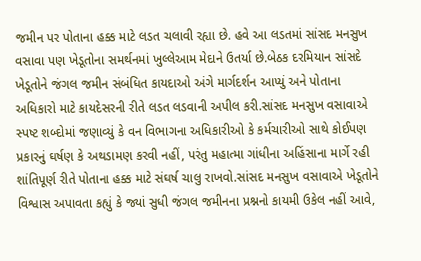જમીન પર પોતાના હક્ક માટે લડત ચલાવી રહ્યા છે. હવે આ લડતમાં સાંસદ મનસુખ વસાવા પણ ખેડૂતોના સમર્થનમાં ખુલ્લેઆમ મેદાને ઉતર્યા છે.બેઠક દરમિયાન સાંસદે ખેડૂતોને જંગલ જમીન સંબંધિત કાયદાઓ અંગે માર્ગદર્શન આપ્યું અને પોતાના અધિકારો માટે કાયદેસરની રીતે લડત લડવાની અપીલ કરી.સાંસદ મનસુખ વસાવાએ સ્પષ્ટ શબ્દોમાં જણાવ્યું કે વન વિભાગના અધિકારીઓ કે કર્મચારીઓ સાથે કોઈપણ પ્રકારનું ઘર્ષણ કે અથડામણ કરવી નહીં, પરંતુ મહાત્મા ગાંધીના અહિંસાના માર્ગે રહી શાંતિપૂર્ણ રીતે પોતાના હક્ક માટે સંઘર્ષ ચાલુ રાખવો.સાંસદ મનસુખ વસાવાએ ખેડૂતોને વિશ્વાસ અપાવતા કહ્યું કે જ્યાં સુધી જંગલ જમીનના પ્રશ્નનો કાયમી ઉકેલ નહીં આવે,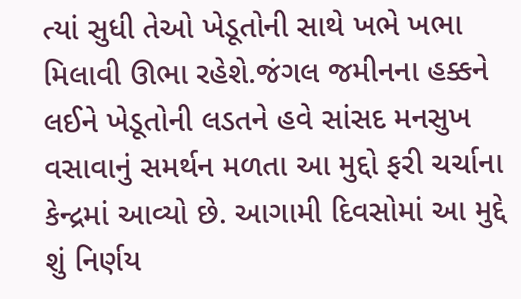ત્યાં સુધી તેઓ ખેડૂતોની સાથે ખભે ખભા મિલાવી ઊભા રહેશે.જંગલ જમીનના હક્કને લઈને ખેડૂતોની લડતને હવે સાંસદ મનસુખ વસાવાનું સમર્થન મળતા આ મુદ્દો ફરી ચર્ચાના કેન્દ્રમાં આવ્યો છે. આગામી દિવસોમાં આ મુદ્દે શું નિર્ણય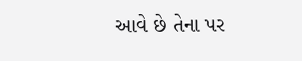આવે છે તેના પર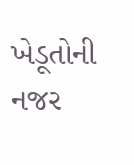ખેડૂતોની નજર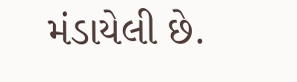મંડાયેલી છે.